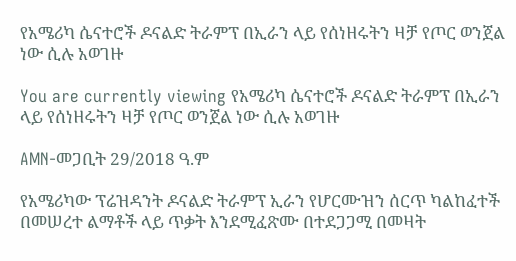የአሜሪካ ሴናተሮች ዶናልድ ትራምፕ በኢራን ላይ የሰነዘሩትን ዛቻ የጦር ወንጀል ነው ሲሉ አወገዙ

You are currently viewing የአሜሪካ ሴናተሮች ዶናልድ ትራምፕ በኢራን ላይ የሰነዘሩትን ዛቻ የጦር ወንጀል ነው ሲሉ አወገዙ

AMN-መጋቢት 29/2018 ዓ.ም

የአሜሪካው ፕሬዝዳንት ዶናልድ ትራምፕ ኢራን የሆርሙዝን ሰርጥ ካልከፈተች በመሠረተ ልማቶች ላይ ጥቃት እንደሚፈጽሙ በተደጋጋሚ በመዛት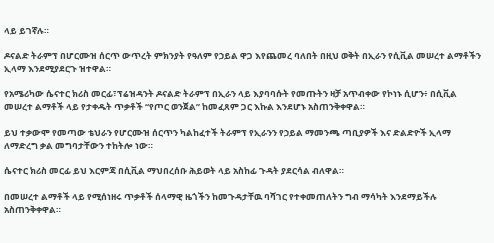ላይ ይገኛሉ።

ዶናልድ ትራምፕ በሆርሙዝ ሰርጥ ውጥረት ምክንያት የዓለም የኃይል ዋጋ እየጨመረ ባለበት በዚህ ወቅት በኢራን የሲቪል መሠረተ ልማቶችን ኢላማ እንደሚያደርጉ ዝተዋል።

የአሜሪካው ሴናተር ክሪስ መርፊ፣ፕሬዝዳንት ዶናልድ ትራምፕ በኢራን ላይ እያባባሱት የመጡትን ዛቻ አጥብቀው የኮነኑ ሲሆን፥ በሲቪል መሠረተ ልማቶች ላይ የታቀዱት ጥቃቶች “የጦር ወንጀል” ከመፈጸም ጋር እኩል እንደሆኑ አስጠንቅቀዋል።

ይህ ተቃውሞ የመጣው ቴህራን የሆርሙዝ ሰርጥን ካልከፈተች ትራምፕ የኢራንን የኃይል ማመንጫ ጣቢያዎች እና ድልድዮች ኢላማ ለማድረግ ቃል መግባታቸውን ተከትሎ ነው።

ሴናተር ክሪስ መርፊ ይህ እርምጃ በሲቪል ማህበረሰቡ ሕይወት ላይ አስከፊ ጉዳት ያደርሳል ብለዋል።

በመሠረተ ልማቶች ላይ የሚሰነዘሩ ጥቃቶች ሰላማዊ ዜጎችን ከመጉዳታቸዉ ባሻገር የተቀመጠለትን ግብ ማሳካት እንደማይችሉ አስጠንቅቀዋል።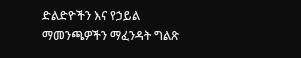ድልድዮችን እና የኃይል ማመንጫዎችን ማፈንዳት ግልጽ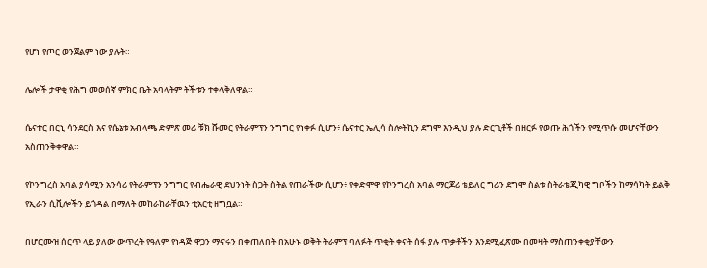የሆነ የጦር ወንጀልም ነው ያሉት።

ሌሎች ታዋቂ የሕግ መወሰኛ ምክር ቤት አባላትም ትችቱን ተቀላቅለዋል።

ሴናተር በርኒ ሳንደርስ እና የሴኔቱ አብላጫ ድምጽ መሪ ቹክ ሹመር የትራምፕን ንግግር የነቀፉ ሲሆን፥ ሴናተር ኤሊሳ ስሎትኪን ደግሞ እንዲህ ያሉ ድርጊቶች በዘርፉ የወጡ ሕጎችን የሚጥሱ መሆናቸውን አስጠንቅቀዋል።

የኮንግረስ አባል ያሳሚን አንሳሪ የትራምፕን ንግግር የብሔራዊ ደህንነት ስጋት ስትል የጠራችው ሲሆን፥ የቀድሞዋ የኮንግረስ አባል ማርጆሪ ቴይለር ግሪን ደግሞ ስልቱ ስትራቴጂካዊ ግቦችን ከማሳካት ይልቅ የኢራን ሲቪሎችን ይጎዳል በማለት መከራከራቸዉን ቲአርቲ ዘግቧል።

በሆርሙዝ ሰርጥ ላይ ያለው ውጥረት የዓለም የነዳጅ ዋጋን ማናሩን በቀጠለበት በአሁኑ ወቅት ትራምፕ ባለፉት ጥቂት ቀናት ሰፋ ያሉ ጥቃቶችን እንደሚፈጽሙ በመዛት ማስጠንቀቂያቸውን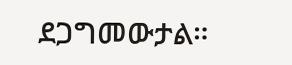ደጋግመውታል።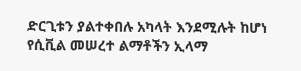ድርጊቱን ያልተቀበሉ አካላት እንደሚሉት ከሆነ የሲቪል መሠረተ ልማቶችን ኢላማ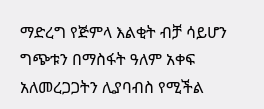ማድረግ የጅምላ እልቂት ብቻ ሳይሆን ግጭቱን በማስፋት ዓለም አቀፍ አለመረጋጋትን ሊያባብስ የሚችል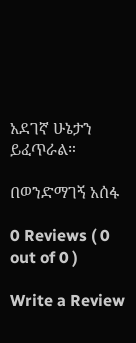አደገኛ ሁኔታን ይፈጥራል።

በወንድማገኝ አሰፋ

0 Reviews ( 0 out of 0 )

Write a Review